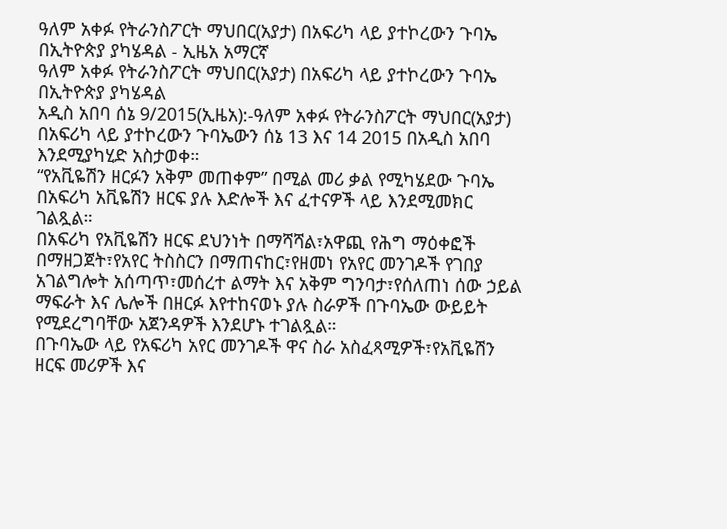ዓለም አቀፉ የትራንስፖርት ማህበር(አያታ) በአፍሪካ ላይ ያተኮረውን ጉባኤ በኢትዮጵያ ያካሄዳል - ኢዜአ አማርኛ
ዓለም አቀፉ የትራንስፖርት ማህበር(አያታ) በአፍሪካ ላይ ያተኮረውን ጉባኤ በኢትዮጵያ ያካሄዳል
አዲስ አበባ ሰኔ 9/2015(ኢዜአ):-ዓለም አቀፉ የትራንስፖርት ማህበር(አያታ) በአፍሪካ ላይ ያተኮረውን ጉባኤውን ሰኔ 13 እና 14 2015 በአዲስ አበባ እንደሚያካሂድ አስታወቀ።
“የአቪዬሽን ዘርፉን አቅም መጠቀም” በሚል መሪ ቃል የሚካሄደው ጉባኤ በአፍሪካ አቪዬሽን ዘርፍ ያሉ እድሎች እና ፈተናዎች ላይ እንደሚመክር ገልጿል።
በአፍሪካ የአቪዬሽን ዘርፍ ደህንነት በማሻሻል፣አዋጪ የሕግ ማዕቀፎች በማዘጋጀት፣የአየር ትስስርን በማጠናከር፣የዘመነ የአየር መንገዶች የገበያ አገልግሎት አሰጣጥ፣መሰረተ ልማት እና አቅም ግንባታ፣የሰለጠነ ሰው ኃይል ማፍራት እና ሌሎች በዘርፉ እየተከናወኑ ያሉ ስራዎች በጉባኤው ውይይት የሚደረግባቸው አጀንዳዎች እንደሆኑ ተገልጿል።
በጉባኤው ላይ የአፍሪካ አየር መንገዶች ዋና ስራ አስፈጻሚዎች፣የአቪዬሽን ዘርፍ መሪዎች እና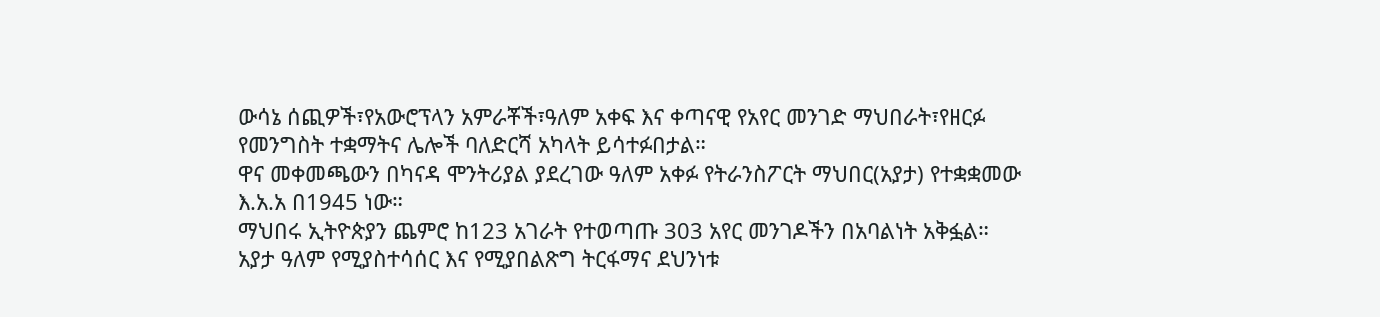ውሳኔ ሰጪዎች፣የአውሮፕላን አምራቾች፣ዓለም አቀፍ እና ቀጣናዊ የአየር መንገድ ማህበራት፣የዘርፉ የመንግስት ተቋማትና ሌሎች ባለድርሻ አካላት ይሳተፉበታል።
ዋና መቀመጫውን በካናዳ ሞንትሪያል ያደረገው ዓለም አቀፉ የትራንስፖርት ማህበር(አያታ) የተቋቋመው እ.አ.አ በ1945 ነው።
ማህበሩ ኢትዮጵያን ጨምሮ ከ123 አገራት የተወጣጡ 303 አየር መንገዶችን በአባልነት አቅፏል።
አያታ ዓለም የሚያስተሳሰር እና የሚያበልጽግ ትርፋማና ደህንነቱ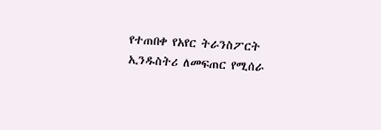የተጠበቀ የአየር ትራንስፖርት ኢንዱስትሪ ለመፍጠር የሚሰራ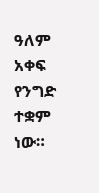ዓለም አቀፍ የንግድ ተቋም ነው።